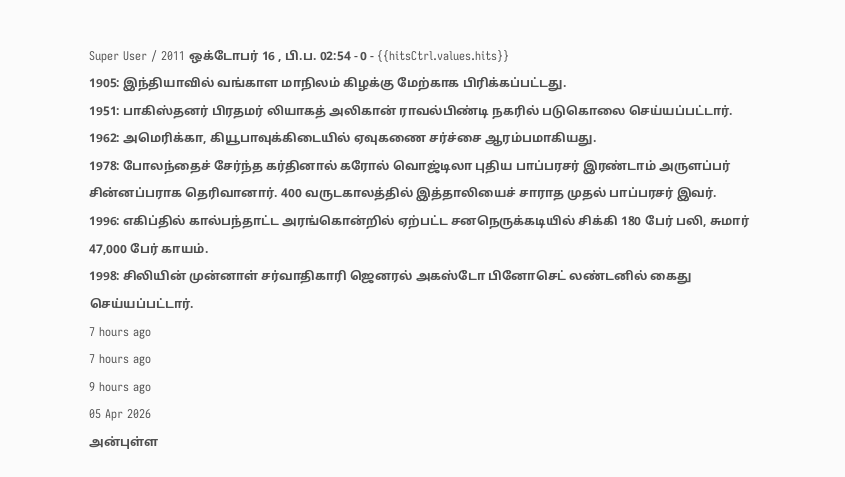Super User / 2011 ஒக்டோபர் 16 , பி.ப. 02:54 - 0 - {{hitsCtrl.values.hits}}
1905: இந்தியாவில் வங்காள மாநிலம் கிழக்கு மேற்காக பிரிக்கப்பட்டது.
1951: பாகிஸ்தனர் பிரதமர் லியாகத் அலிகான் ராவல்பிண்டி நகரில் படுகொலை செய்யப்பட்டார்.
1962: அமெரிக்கா, கியூபாவுக்கிடையில் ஏவுகணை சர்ச்சை ஆரம்பமாகியது.
1978: போலந்தைச் சேர்ந்த கர்தினால் கரோல் வொஜ்டிலா புதிய பாப்பரசர் இரண்டாம் அருளப்பர் சின்னப்பராக தெரிவானார். 400 வருடகாலத்தில் இத்தாலியைச் சாராத முதல் பாப்பரசர் இவர்.
1996: எகிப்தில் கால்பந்தாட்ட அரங்கொன்றில் ஏற்பட்ட சனநெருக்கடியில் சிக்கி 180 பேர் பலி, சுமார் 47,000 பேர் காயம்.
1998: சிலியின் முன்னாள் சர்வாதிகாரி ஜெனரல் அகஸ்டோ பினோசெட் லண்டனில் கைது செய்யப்பட்டார்.
7 hours ago
7 hours ago
9 hours ago
05 Apr 2026
அன்புள்ள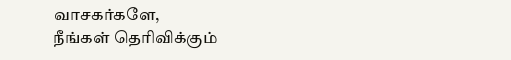வாசகர்களே,
நீங்கள் தெரிவிக்கும்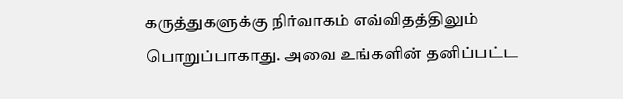கருத்துகளுக்கு நிர்வாகம் எவ்விதத்திலும் பொறுப்பாகாது. அவை உங்களின் தனிப்பட்ட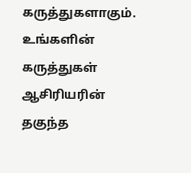கருத்துகளாகும். உங்களின் கருத்துகள் ஆசிரியரின் தகுந்த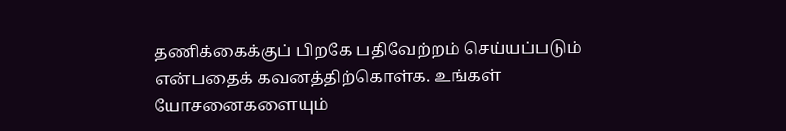தணிக்கைக்குப் பிறகே பதிவேற்றம் செய்யப்படும் என்பதைக் கவனத்திற்கொள்க. உங்கள் யோசனைகளையும்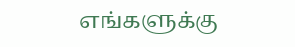எங்களுக்கு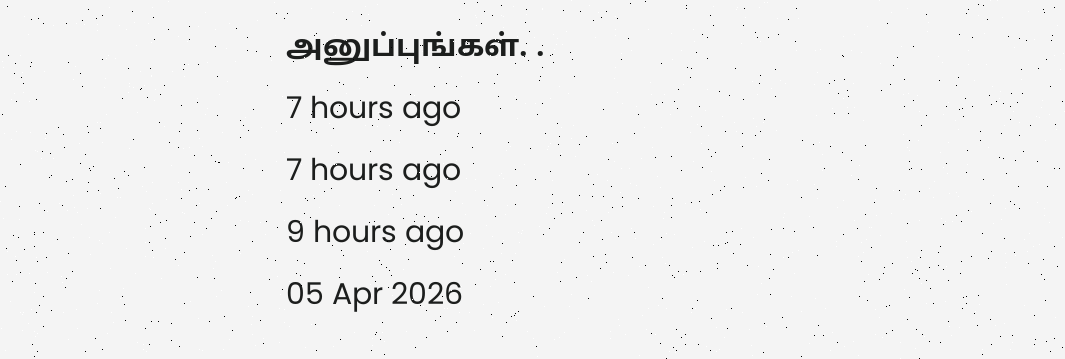அனுப்புங்கள். .
7 hours ago
7 hours ago
9 hours ago
05 Apr 2026